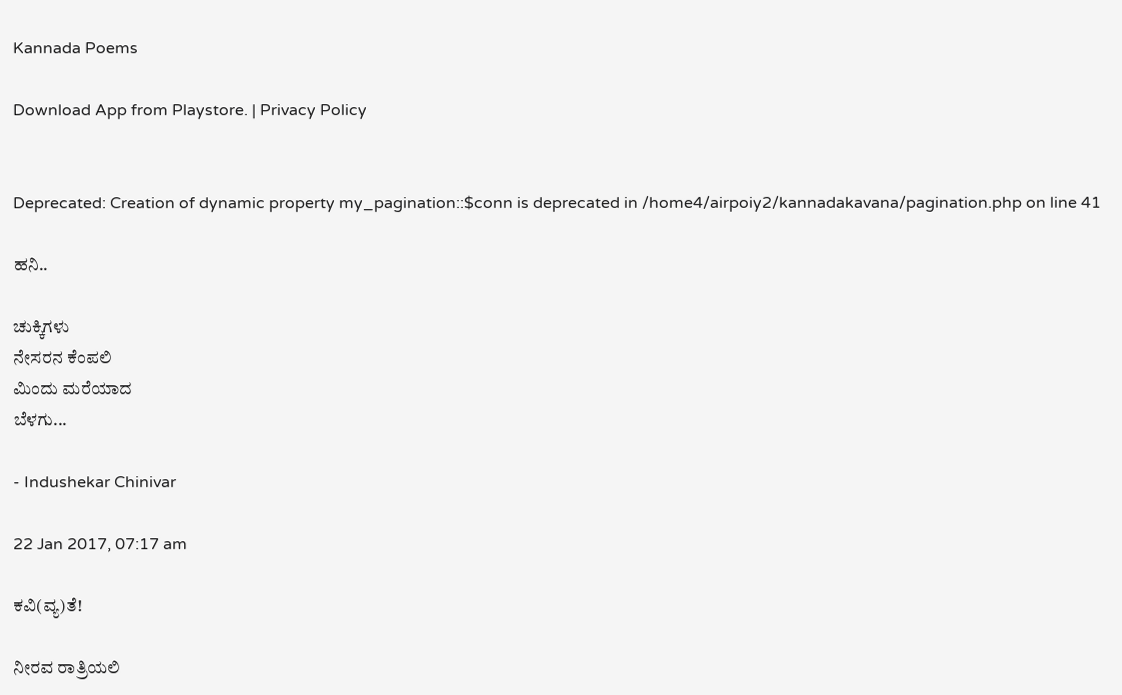Kannada Poems

Download App from Playstore. | Privacy Policy


Deprecated: Creation of dynamic property my_pagination::$conn is deprecated in /home4/airpoiy2/kannadakavana/pagination.php on line 41

ಹನಿ..

ಚುಕ್ಕಿಗಳು
ನೇಸರನ ಕೆಂಪಲಿ
ಮಿಂದು ಮರೆಯಾದ
ಬೆಳಗು...

- Indushekar Chinivar

22 Jan 2017, 07:17 am

ಕವಿ(ವ್ಯ)ತೆ!

ನೀರವ ರಾತ್ರಿಯಲಿ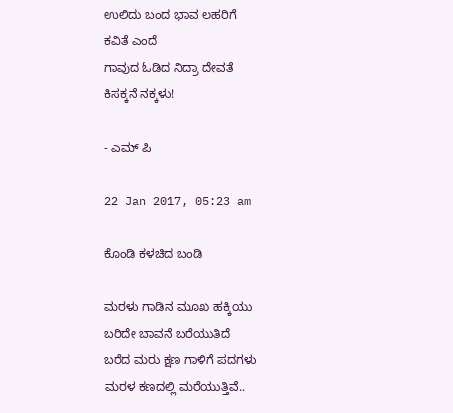ಉಲಿದು ಬಂದ ಭಾವ ಲಹರಿಗೆ
ಕವಿತೆ ಎಂದೆ
ಗಾವುದ ಓಡಿದ ನಿದ್ರಾ ದೇವತೆ
ಕಿಸಕ್ಕನೆ ನಕ್ಕಳು!

- ಎಮ್ ಪಿ

22 Jan 2017, 05:23 am

ಕೊಂಡಿ ಕಳಚಿದ ಬಂಡಿ

ಮರಳು ಗಾಡಿನ ಮೂಖ ಹಕ್ಕಿಯು
ಬರಿದೇ ಬಾವನೆ ಬರೆಯುತಿದೆ
ಬರೆದ ಮರು ಕ್ಷಣ ಗಾಳಿಗೆ ಪದಗಳು
ಮರಳ ಕಣದಲ್ಲಿ ಮರೆಯುತ್ತಿವೆ..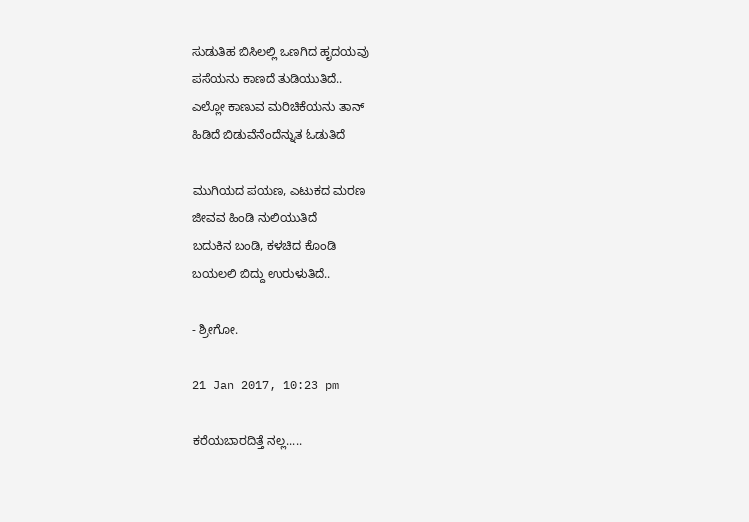ಸುಡುತಿಹ ಬಿಸಿಲಲ್ಲಿ ಒಣಗಿದ ಹೃದಯವು
ಪಸೆಯನು ಕಾಣದೆ ತುಡಿಯುತಿದೆ..
ಎಲ್ಲೋ ಕಾಣುವ ಮರಿಚಿಕೆಯನು ತಾನ್
ಹಿಡಿದೆ ಬಿಡುವೆನೆಂದೆನ್ನುತ ಓಡುತಿದೆ

ಮುಗಿಯದ ಪಯಣ, ಎಟುಕದ ಮರಣ
ಜೀವವ ಹಿಂಡಿ ನುಲಿಯುತಿದೆ
ಬದುಕಿನ ಬಂಡಿ, ಕಳಚಿದ ಕೊಂಡಿ
ಬಯಲಲಿ ಬಿದ್ದು ಉರುಳುತಿದೆ..

- ಶ್ರೀಗೋ.

21 Jan 2017, 10:23 pm

ಕರೆಯಬಾರದಿತ್ತೆ ನಲ್ಲ.....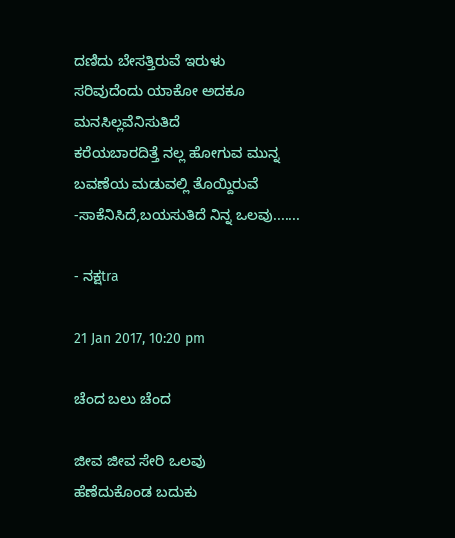ದಣಿದು ಬೇಸತ್ತಿರುವೆ ಇರುಳು
ಸರಿವುದೆಂದು ಯಾಕೋ ಅದಕೂ
ಮನಸಿಲ್ಲವೆನಿಸುತಿದೆ
ಕರೆಯಬಾರದಿತ್ತೆ ನಲ್ಲ ಹೋಗುವ ಮುನ್ನ
ಬವಣೆಯ ಮಡುವಲ್ಲಿ ತೊಯ್ದಿರುವೆ
-ಸಾಕೆನಿಸಿದೆ,ಬಯಸುತಿದೆ ನಿನ್ನ ಒಲವು.......

- ನಕ್ಷtra

21 Jan 2017, 10:20 pm

ಚೆಂದ ಬಲು ಚೆಂದ

ಜೀವ ಜೀವ‌ ಸೇರಿ ಒಲವು
ಹೆಣೆದುಕೊಂಡ ಬದುಕು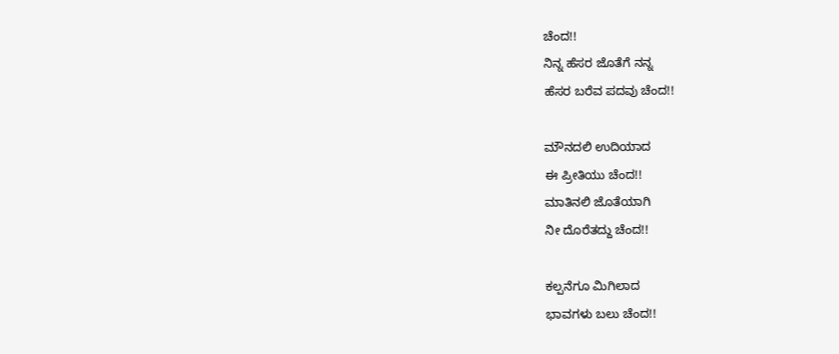ಚೆಂದ!!
ನಿನ್ನ ಹೆಸರ ಜೊತೆಗೆ ನನ್ನ
ಹೆಸರ ಬರೆವ ಪದವು ಚೆಂದ!!

ಮೌನದಲಿ ಉದಿಯಾದ
ಈ ಪ್ರೀತಿಯು ಚೆಂದ!!
ಮಾತಿನಲಿ ಜೊತೆಯಾಗಿ
ನೀ ದೊರೆತದ್ದು ಚೆಂದ!!

ಕಲ್ಪನೆಗೂ ಮಿಗಿಲಾದ
ಭಾವಗಳು ಬಲು ಚೆಂದ!!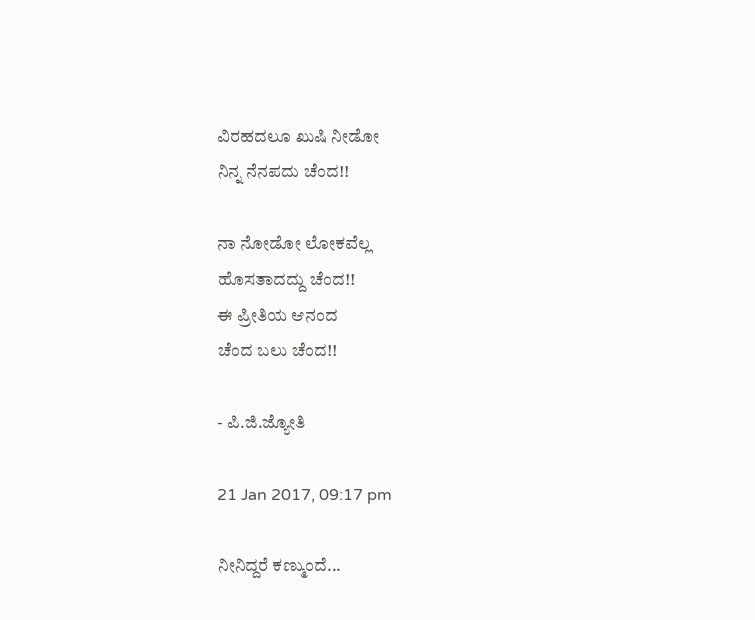ವಿರಹದಲೂ ಖುಷಿ ನೀಡೋ
ನಿನ್ನ ನೆನಪದು ಚೆಂದ!!

ನಾ ನೋಡೋ ಲೋಕವೆಲ್ಲ
ಹೊಸತಾದದ್ದು ಚೆಂದ!!
ಈ ಪ್ರೀತಿಯ ಆನಂದ
ಚೆಂದ ಬಲು ಚೆಂದ!!

- ಪಿ.ಜಿ.ಜ್ಯೋತಿ

21 Jan 2017, 09:17 pm

ನೀನಿದ್ದರೆ ಕಣ್ಮುಂದೆ...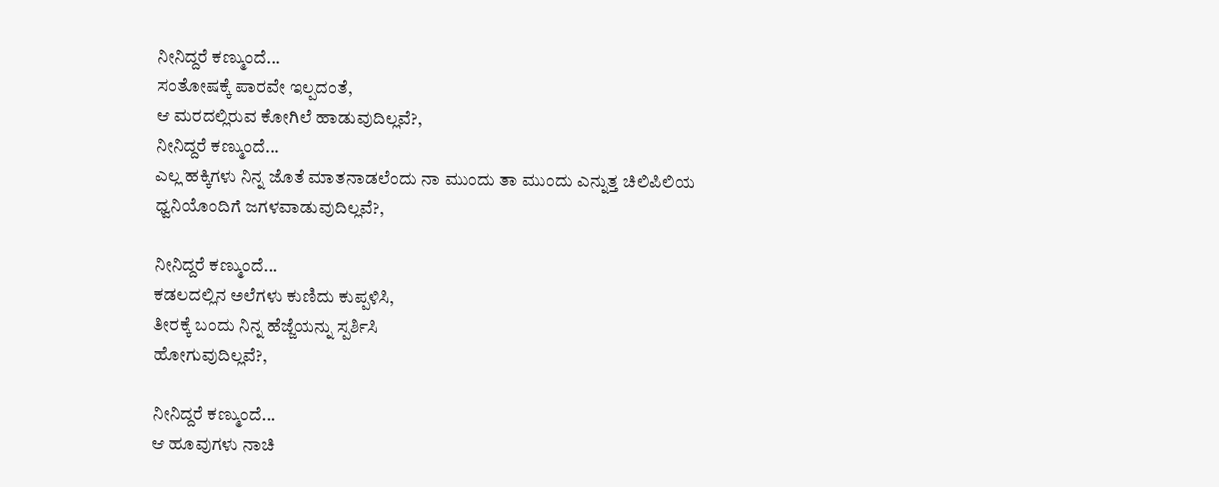ನೀನಿದ್ದರೆ ಕಣ್ಮುಂದೆ...
ಸಂತೋಷಕ್ಕೆ ಪಾರವೇ ಇಲ್ಪದಂತೆ,
ಆ ಮರದಲ್ಲಿರುವ ಕೋಗಿಲೆ ಹಾಡುವುದಿಲ್ಲವೆ?,
ನೀನಿದ್ದರೆ ಕಣ್ಮುಂದೆ...
ಎಲ್ಲ ಹಕ್ಕಿಗಳು ನಿನ್ನ ಜೊತೆ ಮಾತನಾಡಲೆಂದು ನಾ ಮುಂದು ತಾ ಮುಂದು ಎನ್ನುತ್ತ ಚಿಲಿಪಿಲಿಯ ಧ್ವನಿಯೊಂದಿಗೆ ಜಗಳವಾಡುವುದಿಲ್ಲವೆ?,

ನೀನಿದ್ದರೆ ಕಣ್ಮುಂದೆ...
ಕಡಲದಲ್ಲಿನ ಅಲೆಗಳು ಕುಣಿದು ಕುಪ್ಪಳಿಸಿ,
ತೀರಕ್ಕೆ ಬಂದು ನಿನ್ನ ಹೆಜ್ಜೆಯನ್ನು ಸ್ಪರ್ಶಿಸಿ
ಹೋಗುವುದಿಲ್ಲವೆ?,

ನೀನಿದ್ದರೆ ಕಣ್ಮುಂದೆ...
ಆ ಹೂವುಗಳು ನಾಚಿ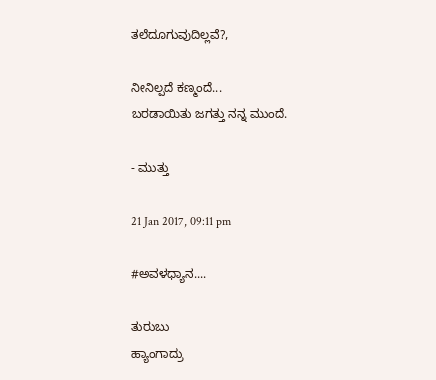ತಲೆದೂಗುವುದಿಲ್ಲವೆ?,

ನೀನಿಲ್ಪದೆ ಕಣ್ಮಂದೆ...
ಬರಡಾಯಿತು ಜಗತ್ತು ನನ್ನ ಮುಂದೆ.

- ಮುತ್ತು

21 Jan 2017, 09:11 pm

#ಅವಳಧ್ಯಾನ....

ತುರುಬು
ಹ್ಯಾಂಗಾದ್ರು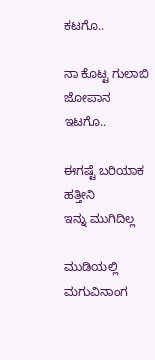ಕಟಗೊ..

ನಾ ಕೊಟ್ಟ ಗುಲಾಬಿ
ಜೋಪಾನ
ಇಟಗೊ..

ಈಗಷ್ಟೆ ಬರಿಯಾಕ
ಹತ್ತೀನಿ
ಇನ್ನು ಮುಗಿದಿಲ್ಲ

ಮುಡಿಯಲ್ಲಿ
ಮಗುವಿನಾಂಗ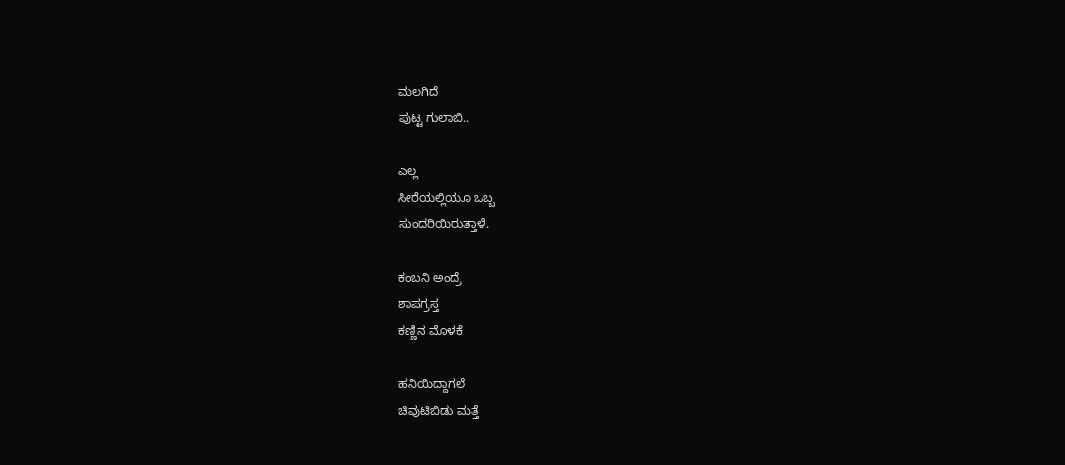ಮಲಗಿದೆ
ಪುಟ್ಟ ಗುಲಾಬಿ..

ಎಲ್ಲ
ಸೀರೆಯಲ್ಲಿಯೂ ಒಬ್ಬ
ಸುಂದರಿಯಿರುತ್ತಾಳೆ.

ಕಂಬನಿ ಅಂದ್ರೆ
ಶಾಪಗ್ರಸ್ತ
ಕಣ್ಣಿನ ಮೊಳಕೆ

ಹನಿಯಿದ್ದಾಗಲೆ
ಚಿವುಟಿಬಿಡು ಮತ್ತೆ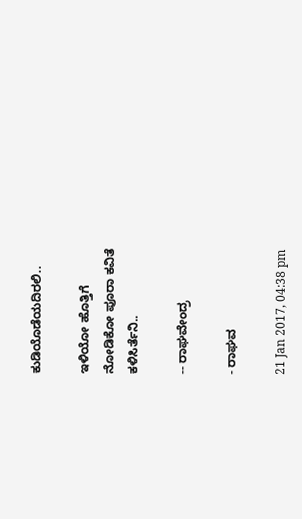ಕುಡಿಯೊಡೆಯದಿರಲಿ..

ಇಳಿಯೋ ಹೊತ್ತಿಗೆ
ನೋಡಿಕೋ ಪೂರಾ ಕವಿತೆ
ಕಳಿಸಿರ್ತೆನಿ..

-- ರಾಘವೇಂದ್ರ

- ರಾಘವ

21 Jan 2017, 04:38 pm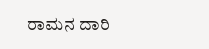ರಾಮನ ದಾರಿ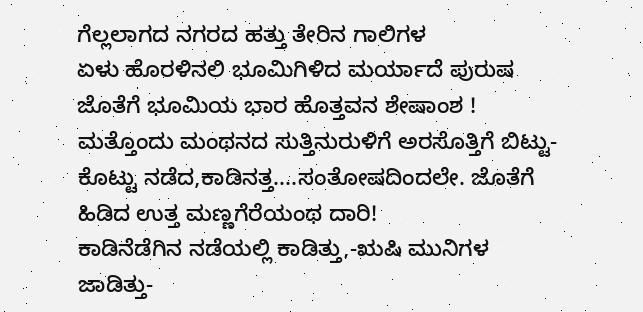ಗೆಲ್ಲಲಾಗದ ನಗರದ ಹತ್ತು ತೇರಿನ ಗಾಲಿಗಳ
ಏಳು ಹೊರಳಿನಲಿ ಭೂಮಿಗಿಳಿದ ಮರ್ಯಾದೆ ಪುರುಷ
ಜೊತೆಗೆ ಭೂಮಿಯ ಭಾರ ಹೊತ್ತವನ ಶೇಷಾಂಶ !
ಮತ್ತೊಂದು ಮಂಥನದ ಸುತ್ತಿನುರುಳಿಗೆ ಅರಸೊತ್ತಿಗೆ ಬಿಟ್ಟು-
ಕೊಟ್ಟು ನಡೆದ,ಕಾಡಿನತ್ತ....ಸಂತೋಷದಿಂದಲೇ. ಜೊತೆಗೆ
ಹಿಡಿದ ಉತ್ತ ಮಣ್ಣಗೆರೆಯಂಥ ದಾರಿ!
ಕಾಡಿನೆಡೆಗಿನ ನಡೆಯಲ್ಲಿ ಕಾಡಿತ್ತು,-ಋಷಿ ಮುನಿಗಳ
ಜಾಡಿತ್ತು-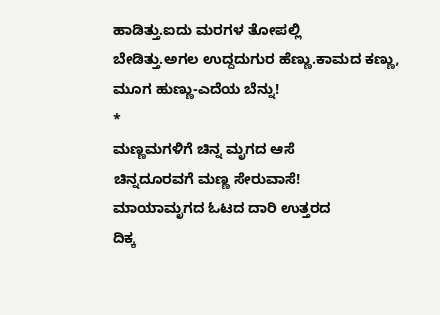ಹಾಡಿತ್ತು.ಐದು ಮರಗಳ ತೋಪಲ್ಲಿ
ಬೇಡಿತ್ತು.ಅಗಲ ಉದ್ದದುಗುರ ಹೆಣ್ಣು.ಕಾಮದ ಕಣ್ಣು,
ಮೂಗ ಹುಣ್ಣು-ಎದೆಯ ಬೆನ್ನು!
*
ಮಣ್ಣಮಗಳಿಗೆ ಚಿನ್ನ ಮೃಗದ ಆಸೆ
ಚಿನ್ನದೂರವಗೆ ಮಣ್ಣ ಸೇರುವಾಸೆ!
ಮಾಯಾಮೃಗದ ಓಟದ ದಾರಿ ಉತ್ತರದ
ದಿಕ್ಕ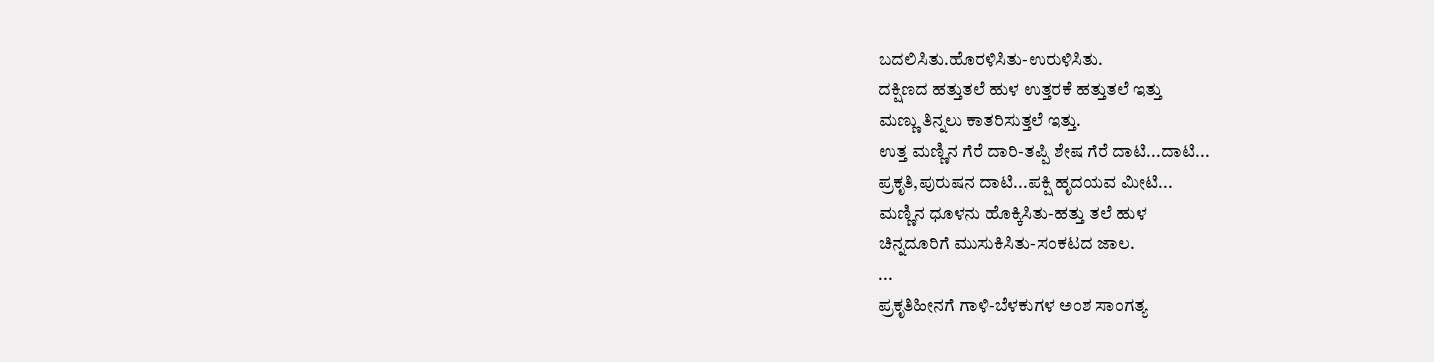ಬದಲಿಸಿತು.ಹೊರಳಿಸಿತು-ಉರುಳಿಸಿತು.
ದಕ್ಷಿಣದ ಹತ್ತುತಲೆ ಹುಳ ಉತ್ತರಕೆ ಹತ್ತುತಲೆ ಇತ್ತು
ಮಣ್ಣು ತಿನ್ನಲು ಕಾತರಿಸುತ್ತಲೆ ಇತ್ತು.
ಉತ್ತ ಮಣ್ಣಿನ ಗೆರೆ ದಾರಿ-ತಪ್ಪಿ ಶೇಷ ಗೆರೆ ದಾಟಿ...ದಾಟಿ...
ಪ್ರಕೃತಿ,ಪುರುಷನ ದಾಟಿ...ಪಕ್ಷಿ ಹೃದಯವ ಮೀಟಿ...
ಮಣ್ಣಿನ ಧೂಳನು ಹೊಕ್ಕಿಸಿತು-ಹತ್ತು ತಲೆ ಹುಳ
ಚಿನ್ನದೂರಿಗೆ ಮುಸುಕಿಸಿತು-ಸಂಕಟದ ಜಾಲ.
...
ಪ್ರಕೃತಿಹೀನಗೆ ಗಾಳಿ-ಬೆಳಕುಗಳ ಅಂಶ ಸಾಂಗತ್ಯ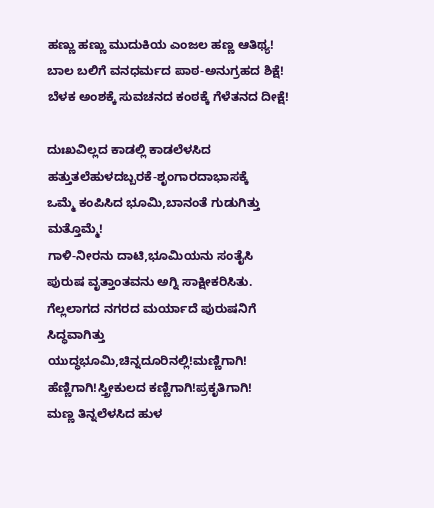ಹಣ್ಣು ಹಣ್ಣು ಮುದುಕಿಯ ಎಂಜಲ ಹಣ್ಣ ಆತಿಥ್ಯ!
ಬಾಲ ಬಲಿಗೆ ವನಧರ್ಮದ ಪಾಠ-ಅನುಗ್ರಹದ ಶಿಕ್ಷೆ!
ಬೆಳಕ ಅಂಶಕ್ಕೆ ಸುವಚನದ ಕಂಠಕ್ಕೆ ಗೆಳೆತನದ ದೀಕ್ಷೆ!

ದುಃಖವಿಲ್ಲದ ಕಾಡಲ್ಲಿ ಕಾಡಲೆಳಸಿದ
ಹತ್ತುತಲೆಹುಳದಬ್ಬರಕೆ-ಶೃಂಗಾರದಾಭಾಸಕ್ಕೆ
ಒಮ್ಮೆ ಕಂಪಿಸಿದ ಭೂಮಿ,ಬಾನಂತೆ ಗುಡುಗಿತ್ತು ಮತ್ತೊಮ್ಮೆ!
ಗಾಳಿ-ನೀರನು ದಾಟಿ,ಭೂಮಿಯನು ಸಂತೈಸಿ
ಪುರುಷ ವೃತ್ತಾಂತವನು ಅಗ್ನಿ ಸಾಕ್ಷೀಕರಿಸಿತು.
ಗೆಲ್ಲಲಾಗದ ನಗರದ ಮರ್ಯಾದೆ ಪುರುಷನಿಗೆ ಸಿದ್ಧವಾಗಿತ್ತು
ಯುದ್ಧಭೂಮಿ,ಚಿನ್ನದೂರಿನಲ್ಲಿ!ಮಣ್ಣಿಗಾಗಿ!
ಹೆಣ್ಣಿಗಾಗಿ!ಸ್ತ್ರೀಕುಲದ ಕಣ್ಣಿಗಾಗಿ!ಪ್ರಕೃತಿಗಾಗಿ!
ಮಣ್ಣ ತಿನ್ನಲೆಳಸಿದ ಹುಳ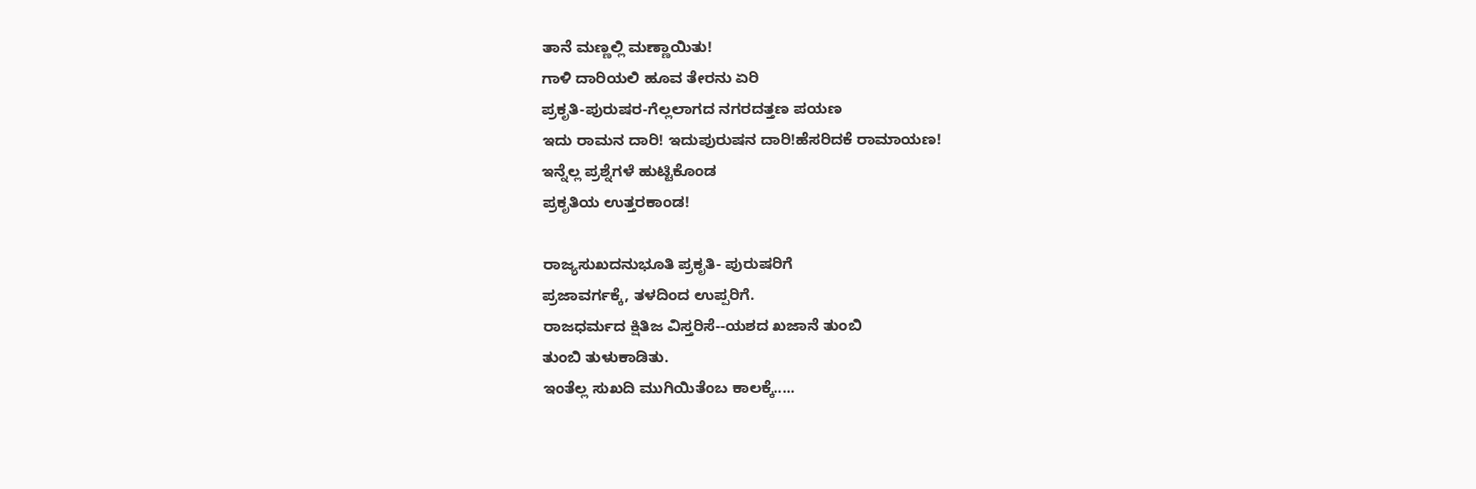ತಾನೆ ಮಣ್ಣಲ್ಲಿ ಮಣ್ಣಾಯಿತು!
ಗಾಳಿ ದಾರಿಯಲಿ ಹೂವ ತೇರನು ಏರಿ
ಪ್ರಕೃತಿ-ಪುರುಷರ-ಗೆಲ್ಲಲಾಗದ ನಗರದತ್ತಣ ಪಯಣ
ಇದು ರಾಮನ ದಾರಿ! ಇದುಪುರುಷನ ದಾರಿ!ಹೆಸರಿದಕೆ ರಾಮಾಯಣ!
ಇನ್ನೆಲ್ಲ ಪ್ರಶ್ನೆಗಳೆ ಹುಟ್ಟಿಕೊಂಡ
ಪ್ರಕೃತಿಯ ಉತ್ತರಕಾಂಡ!

ರಾಜ್ಯಸುಖದನುಭೂತಿ ಪ್ರಕೃತಿ- ಪುರುಷರಿಗೆ
ಪ್ರಜಾವರ್ಗಕ್ಕೆ, ತಳದಿಂದ ಉಪ್ಪರಿಗೆ.
ರಾಜಧರ್ಮದ ಕ್ಷಿತಿಜ ವಿಸ್ತರಿಸೆ--ಯಶದ ಖಜಾನೆ ತುಂಬಿ
ತುಂಬಿ ತುಳುಕಾಡಿತು.
ಇಂತೆಲ್ಲ ಸುಖದಿ ಮುಗಿಯಿತೆಂಬ ಕಾಲಕ್ಕೆ.....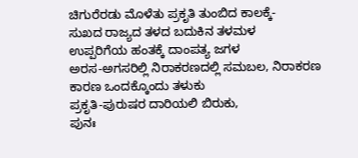ಚಿಗುರೆರಡು ಮೊಳೆತು ಪ್ರಕೃತಿ ತುಂಬಿದ ಕಾಲಕ್ಕೆ-
ಸುಖದ ರಾಜ್ಯದ ತಳದ ಬದುಕಿನ ತಳಮಳ
ಉಪ್ಪರಿಗೆಯ ಹಂತಕ್ಕೆ ದಾಂಪತ್ಯ ಜಗಳ
ಅರಸ-ಅಗಸರಿಲ್ಲಿ ನಿರಾಕರಣದಲ್ಲಿ ಸಮಬಲ, ನಿರಾಕರಣ ಕಾರಣ ಒಂದಕ್ಕೊಂದು ತಳುಕು
ಪ್ರಕೃತಿ-ಪುರುಷರ ದಾರಿಯಲಿ ಬಿರುಕು,
ಪುನಃ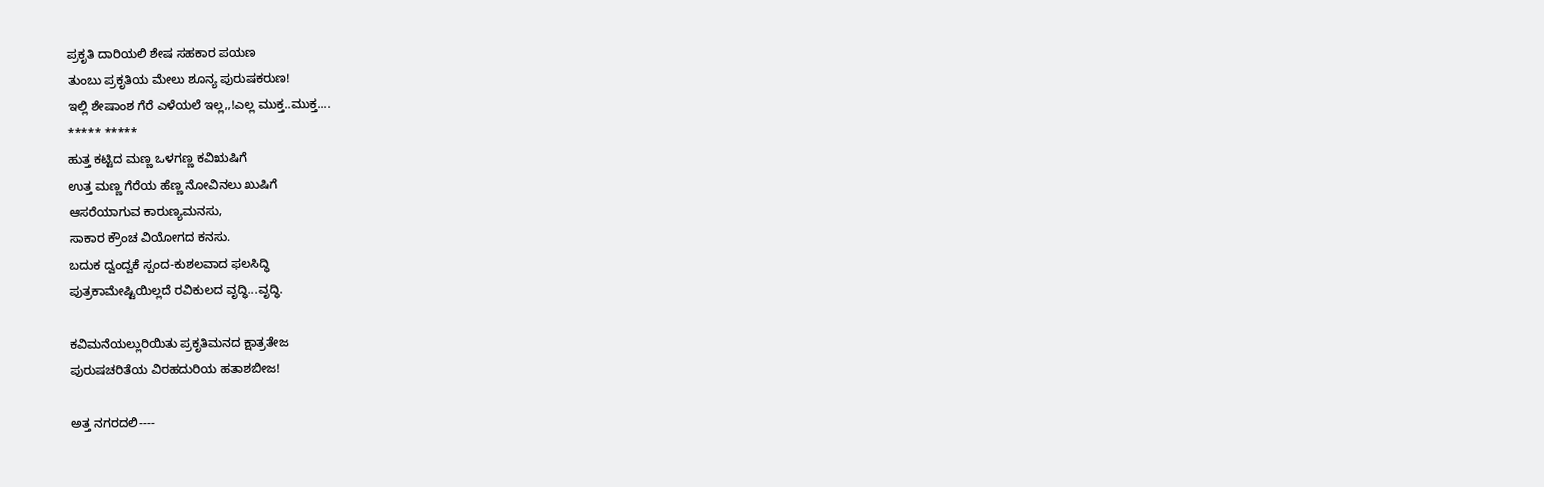ಪ್ರಕೃತಿ ದಾರಿಯಲಿ ಶೇಷ ಸಹಕಾರ ಪಯಣ
ತುಂಬು ಪ್ರಕೃತಿಯ ಮೇಲು ಶೂನ್ಯ ಪುರುಷಕರುಣ!
ಇಲ್ಲಿ ಶೇಷಾಂಶ ಗೆರೆ ಎಳೆಯಲೆ ಇಲ್ಲ,,!ಎಲ್ಲ ಮುಕ್ತ..ಮುಕ್ತ....
***** *****
ಹುತ್ತ ಕಟ್ಟಿದ ಮಣ್ಣ ಒಳಗಣ್ಣ ಕವಿಋಷಿಗೆ
ಉತ್ತ ಮಣ್ಣ ಗೆರೆಯ ಹೆಣ್ಣ ನೋವಿನಲು ಖುಷಿಗೆ
ಆಸರೆಯಾಗುವ ಕಾರುಣ್ಯಮನಸು,
ಸಾಕಾರ ಕ್ರೌಂಚ ವಿಯೋಗದ ಕನಸು.
ಬದುಕ ದ್ವಂದ್ವಕೆ ಸ್ಪಂದ-ಕುಶಲವಾದ ಫಲಸಿದ್ಧಿ
ಪುತ್ರಕಾಮೇಷ್ಟಿಯಿಲ್ಲದೆ ರವಿಕುಲದ ವೃದ್ಧಿ...ವೃದ್ಧಿ.

ಕವಿಮನೆಯಲ್ಲುರಿಯಿತು ಪ್ರಕೃತಿಮನದ ಕ್ಷಾತ್ರತೇಜ
ಪುರುಷಚರಿತೆಯ ವಿರಹದುರಿಯ ಹತಾಶಬೀಜ!

ಅತ್ತ ನಗರದಲಿ----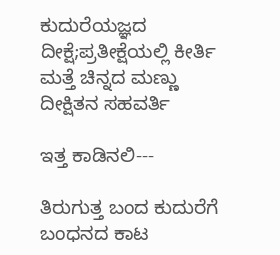ಕುದುರೆಯಜ್ಞದ ದೀಕ್ಷೆ;ಪ್ರತೀಕ್ಷೆಯಲ್ಲಿ ಕೀರ್ತಿ
ಮತ್ತೆ ಚಿನ್ನದ ಮಣ್ಣು ದೀಕ್ಷಿತನ ಸಹವರ್ತಿ

ಇತ್ತ ಕಾಡಿನಲಿ---

ತಿರುಗುತ್ತ ಬಂದ ಕುದುರೆಗೆ ಬಂಧನದ ಕಾಟ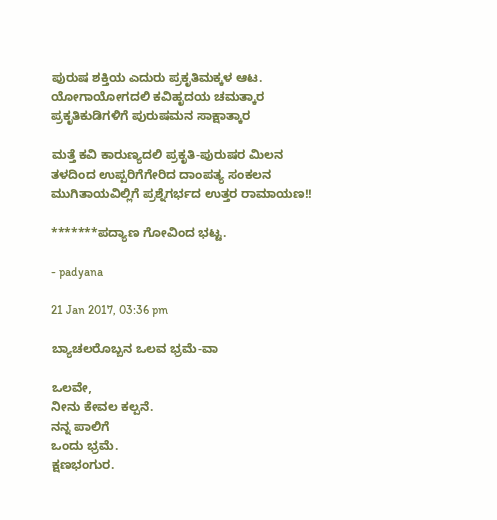ಪುರುಷ ಶಕ್ತಿಯ ಎದುರು ಪ್ರಕೃತಿಮಕ್ಕಳ ಆಟ.
ಯೋಗಾಯೋಗದಲಿ ಕವಿಹೃದಯ ಚಮತ್ಕಾರ
ಪ್ರಕೃತಿಕುಡಿಗಳಿಗೆ ಪುರುಷಮನ ಸಾಕ್ಷಾತ್ಕಾರ

ಮತ್ತೆ ಕವಿ ಕಾರುಣ್ಯದಲಿ ಪ್ರಕೃತಿ-ಪುರುಷರ ಮಿಲನ
ತಳದಿಂದ ಉಪ್ಪರಿಗೆಗೇರಿದ ದಾಂಪತ್ಯ ಸಂಕಲನ
ಮುಗಿತಾಯವಿಲ್ಲಿಗೆ ಪ್ರಶ್ನೆಗರ್ಭದ ಉತ್ತರ ರಾಮಾಯಣ!!

*******ಪದ್ಯಾಣ ಗೋವಿಂದ ಭಟ್ಟ.

- padyana

21 Jan 2017, 03:36 pm

ಬ್ಯಾಚಲರೊಬ್ಬನ ಒಲವ ಭ್ರಮೆ-ವಾ

ಒಲವೇ,
ನೀನು ಕೇವಲ ಕಲ್ಪನೆ.
ನನ್ನ ಪಾಲಿಗೆ
ಒಂದು ಭ್ರಮೆ.
ಕ್ಷಣಭಂಗುರ.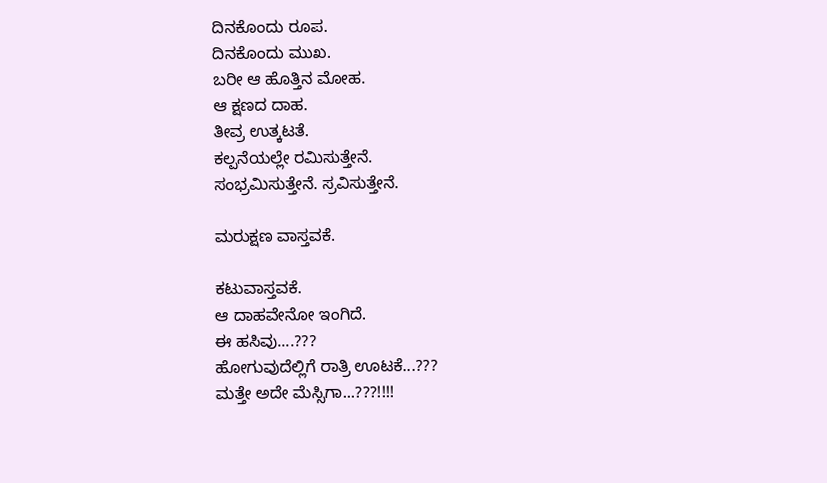ದಿನಕೊಂದು ರೂಪ.
ದಿನಕೊಂದು ಮುಖ.
ಬರೀ ಆ ಹೊತ್ತಿನ ಮೋಹ.
ಆ ಕ್ಷಣದ ದಾಹ.
ತೀವ್ರ ಉತ್ಕಟತೆ.
ಕಲ್ಪನೆಯಲ್ಲೇ ರಮಿಸುತ್ತೇನೆ.
ಸಂಭ್ರಮಿಸುತ್ತೇನೆ. ಸ್ರವಿಸುತ್ತೇನೆ.

ಮರುಕ್ಷಣ ವಾಸ್ತವಕೆ.

ಕಟುವಾಸ್ತವಕೆ.
ಆ ದಾಹವೇನೋ ಇಂಗಿದೆ.
ಈ ಹಸಿವು....???
ಹೋಗುವುದೆಲ್ಲಿಗೆ ರಾತ್ರಿ ಊಟಕೆ...???
ಮತ್ತೇ ಅದೇ ಮೆಸ್ಸಿಗಾ...???!!!!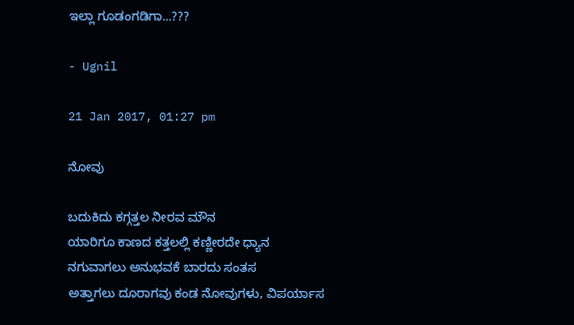ಇಲ್ಲಾ ಗೂಡಂಗಡಿಗಾ...???

- Ugnil

21 Jan 2017, 01:27 pm

ನೋವು

ಬದುಕಿದು ಕಗ್ಗತ್ತಲ ನೀರವ ಮೌನ
ಯಾರಿಗೂ ಕಾಣದ ಕತ್ತಲಲ್ಲಿ ಕಣ್ಣೀರದೇ ಧ್ಯಾನ
ನಗುವಾಗಲು ಅನುಭವಕೆ ಬಾರದು ಸಂತಸ
ಅತ್ತಾಗಲು ದೂರಾಗವು ಕಂಡ ನೋವುಗಳು, ವಿಪರ್ಯಾಸ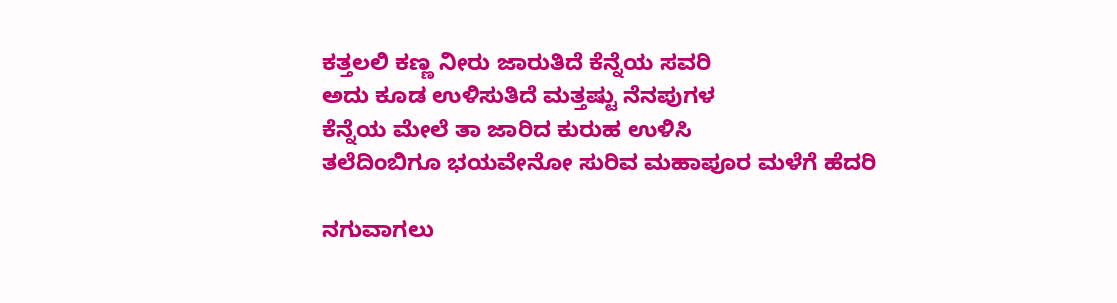ಕತ್ತಲಲಿ ಕಣ್ಣ ನೀರು ಜಾರುತಿದೆ ಕೆನ್ನೆಯ ಸವರಿ
ಅದು ಕೂಡ ಉಳಿಸುತಿದೆ ಮತ್ತಷ್ಟು ನೆನಪುಗಳ
ಕೆನ್ನೆಯ ಮೇಲೆ ತಾ ಜಾರಿದ ಕುರುಹ ಉಳಿಸಿ
ತಲೆದಿಂಬಿಗೂ ಭಯವೇನೋ ಸುರಿವ ಮಹಾಪೂರ ಮಳೆಗೆ ಹೆದರಿ

ನಗುವಾಗಲು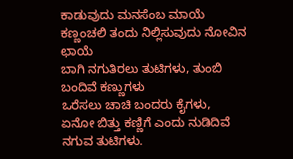ಕಾಡುವುದು ಮನಸೆಂಬ ಮಾಯೆ
ಕಣ್ಣಂಚಲಿ ತಂದು ನಿಲ್ಲಿಸುವುದು ನೋವಿನ ಛಾಯೆ
ಬಾಗಿ ನಗುತಿರಲು ತುಟಿಗಳು, ತುಂಬಿ ಬಂದಿವೆ ಕಣ್ಣುಗಳು
ಒರೆಸಲು ಚಾಚಿ ಬಂದರು ಕೈಗಳು,
ಏನೋ ಬಿತ್ತು ಕಣ್ಣಿಗೆ ಎಂದು ನುಡಿದಿವೆ ನಗುವ ತುಟಿಗಳು.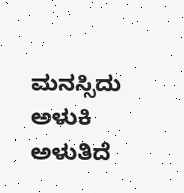ಮನಸ್ಸಿದು ಅಳುಕಿ ಅಳುತಿದೆ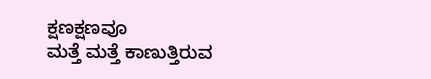ಕ್ಷಣಕ್ಷಣವೂ
ಮತ್ತೆ ಮತ್ತೆ ಕಾಣುತ್ತಿರುವ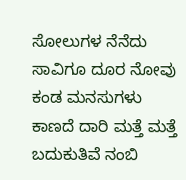ಸೋಲುಗಳ ನೆನೆದು
ಸಾವಿಗೂ ದೂರ ನೋವು ಕಂಡ ಮನಸುಗಳು
ಕಾಣದೆ ದಾರಿ ಮತ್ತೆ ಮತ್ತೆ ಬದುಕುತಿವೆ ನಂಬಿ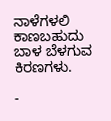ನಾಳೆಗಳಲಿ ಕಾಣಬಹುದು ಬಾಳ ಬೆಳಗುವ ಕಿರಣಗಳು.

-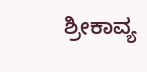ಶ್ರೀಕಾವ್ಯ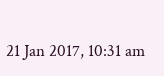21 Jan 2017, 10:31 am